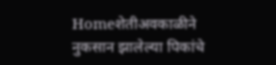Homeशेतीअवकाळीने नुकसान झालेल्या पिकांचे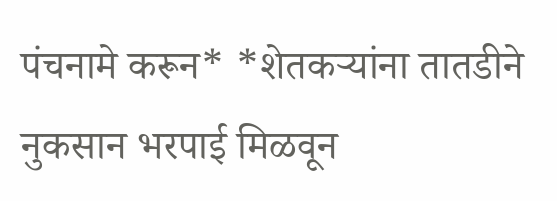पंचनामे करून* *शेतकऱ्यांना तातडीने नुकसान भरपाई मिळवून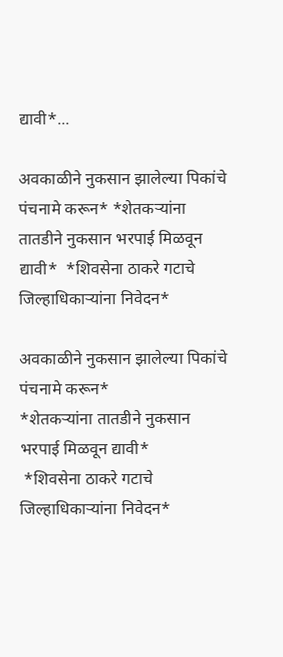द्यावी*...

अवकाळीने नुकसान झालेल्या पिकांचे पंचनामे करून* *शेतकऱ्यांना तातडीने नुकसान भरपाई मिळवून द्यावी*  *शिवसेना ठाकरे गटाचे जिल्हाधिकाऱ्यांना निवेदन*

अवकाळीने नुकसान झालेल्या पिकांचे पंचनामे करून*
*शेतकऱ्यांना तातडीने नुकसान भरपाई मिळवून द्यावी*
 *शिवसेना ठाकरे गटाचे जिल्हाधिकाऱ्यांना निवेदन*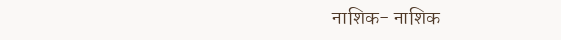नाशिक- नाशिक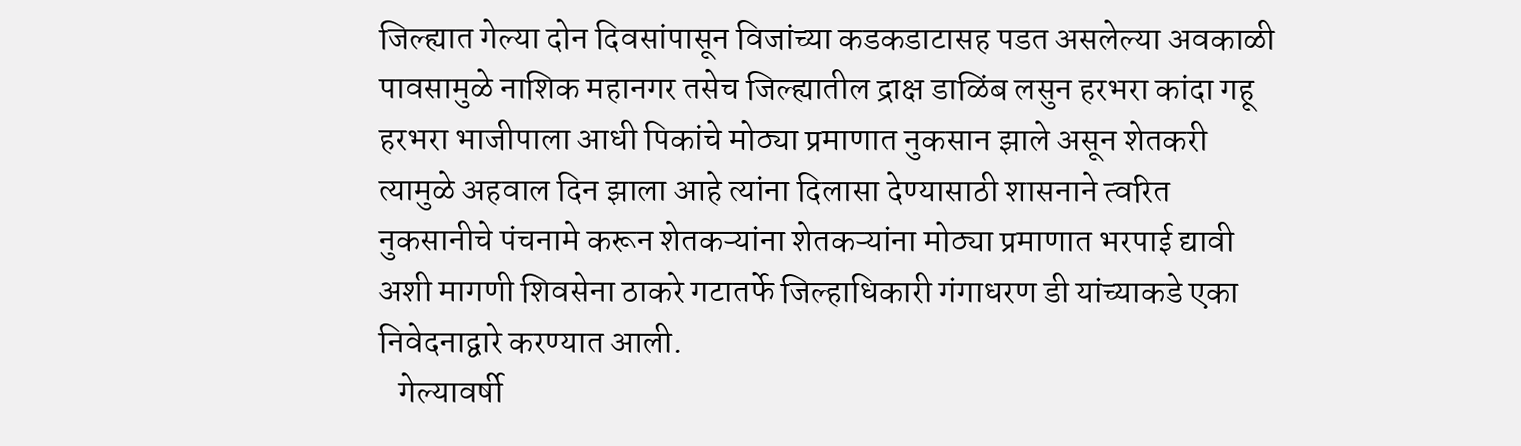जिल्ह्यात गेल्या दोन दिवसांपासून विजांच्या कडकडाटासह पडत असलेल्या अवकाळी पावसामुळे नाशिक महानगर तसेच जिल्ह्यातील द्राक्ष डाळिंब लसुन हरभरा कांदा गहू हरभरा भाजीपाला आधी पिकांचे मोठ्या प्रमाणात नुकसान झाले असून शेतकरी त्यामुळे अहवाल दिन झाला आहे त्यांना दिलासा देण्यासाठी शासनाने त्वरित नुकसानीचे पंचनामे करून शेतकऱ्यांना शेतकऱ्यांना मोठ्या प्रमाणात भरपाई द्यावी अशी मागणी शिवसेना ठाकरे गटातर्फे जिल्हाधिकारी गंगाधरण डी यांच्याकडे एका निवेदनाद्वारे करण्यात आली.
   गेल्यावर्षी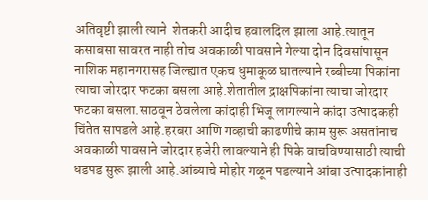अतिवृष्टी झाली त्याने  शेतकरी आदीच हवालदिल झाला आहे.त्यातून कसाबसा सावरत नाही तोच अवकाळी पावसाने गेल्या दोन दिवसांपासून नाशिक महानगरासह जिल्ह्यात एकच धुमाकूळ घातल्याने रब्बीच्या पिकांना त्याचा जोरदार फटका बसला आहे.शेतातील द्राक्षपिकांना त्याचा जोरदार फटका बसला.साठवून ठेवलेला कांदाही भिजू लागल्याने कांदा उत्पादकही चिंतेत सापडले आहे.हरबरा आणि गव्हाची काढणीचे काम सुरू असतांनाच अवकाळी पावसाने जोरदार हजेरी लावल्याने ही पिके वाचविण्यासाठी त्याची धडपड सुरू झाली आहे.आंब्याचे मोहोर गळून पडल्याने आंबा उत्पादकांनाही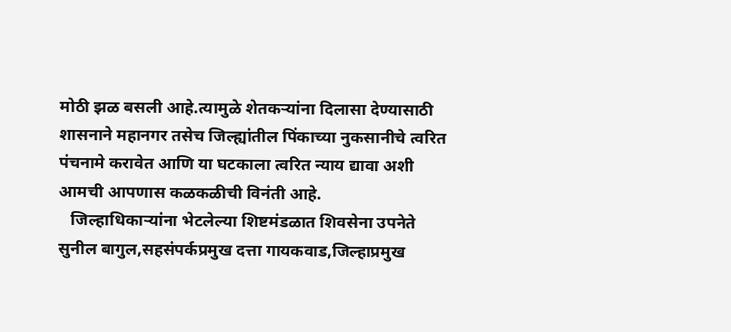मोठी झळ बसली आहे.त्यामुळे शेतकऱ्यांना दिलासा देण्यासाठी शासनाने महानगर तसेच जिल्ह्यांतील पिंकाच्या नुकसानीचे त्वरित पंचनामे करावेत आणि या घटकाला त्वरित न्याय द्यावा अशी आमची आपणास कळकळीची विनंती आहे.
   जिल्हाधिकाऱ्यांना भेटलेल्या शिष्टमंडळात शिवसेना उपनेते सुनील बागुल,सहसंपर्कप्रमुख दत्ता गायकवाड,जिल्हाप्रमुख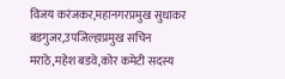विजय करंजकर,महानगरप्रमुख सुधाकर बडगुजर,उपजिल्हाप्रमुख सचिन मराठे,महेश बडवे,कोर कमेटी सदस्य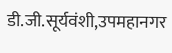डी.जी.सूर्यवंशी,उपमहानगर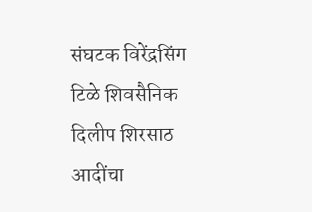संघटक विरेंद्रसिंग टिळे शिवसैनिक दिलीप शिरसाठ आदींचा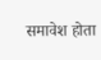समावेश होता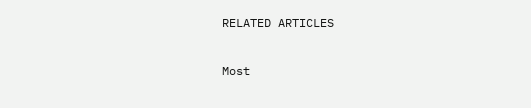RELATED ARTICLES

Most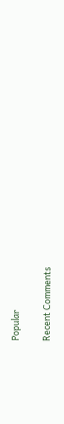Popular

Recent Comments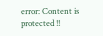error: Content is protected !!